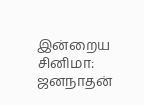இன்றைய சினிமா:
ஜனநாதன்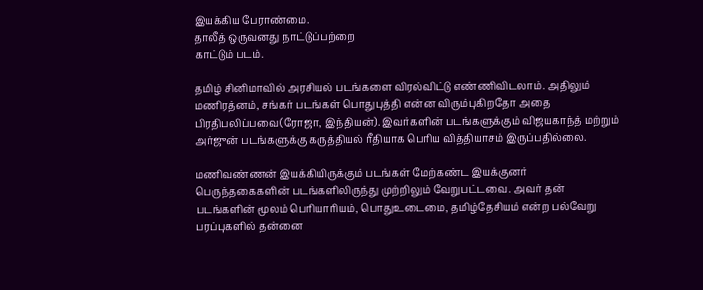இயக்கிய பேராண்மை.
தாலீத் ஒருவனது நாட்டுப்பற்றை
காட்டும் படம்.

தமிழ் சினிமாவில் அரசியல் படங்களை விரல்விட்டு எண்ணிவிடலாம். அதிலும் மணிரத்னம், சங்கர் படங்கள் பொதுபுத்தி என்ன விரும்புகிறதோ அதை பிரதிபலிப்பவை(ரோஜா, இந்தியன்). இவர்களின் படங்களுக்கும் விஜயகாந்த் மற்றும் அர்ஜுன் படங்களுக்கு கருத்தியல் ரீதியாக பெரிய வித்தியாசம் இருப்பதில்லை.

மணிவண்ணன் இயக்கியிருக்கும் படங்கள் மேற்கண்ட இயக்குனர் பெருந்தகைகளின் படங்களிலிருந்து முற்றிலும் வேறுபட்டவை. அவர் தன் படங்களின் மூலம் பெரியாரியம், பொதுஉடைமை, தமிழ்தேசியம் என்ற பல்வேறு பரப்புகளில் தன்னை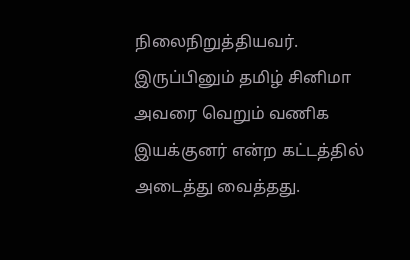நிலைநிறுத்தியவர். இருப்பினும் தமிழ் சினிமா அவரை வெறும் வணிக இயக்குனர் என்ற கட்டத்தில் அடைத்து வைத்தது.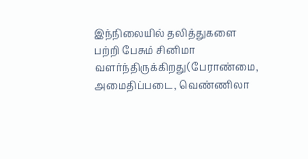இந்நிலையில் தலித்துகளை பற்றி பேசும் சினிமா வளர்ந்திருக்கிறது(பேராண்மை, அமைதிப்படை, வெண்ணிலா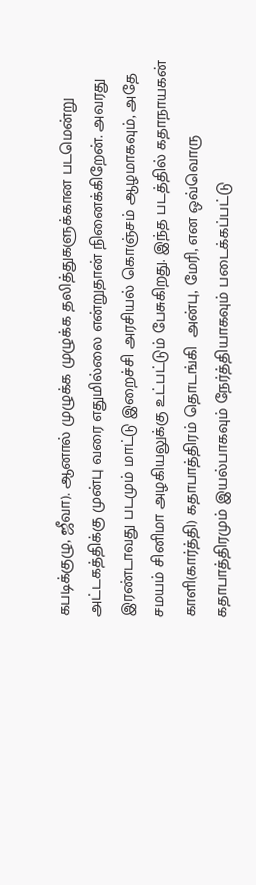கபடிக்குழு, ஜீவா). ஆனால் முழுக்க முழுக்க தலித்துகளுக்கான படமென்று அட்டகத்திக்கு முன்பு வரை எதுமில்லை என்றுதான் நினைக்கிறேன். அவரது இரண்டாவது படமும் மாட்டு இறைச்சி அரசியல் கொஞ்சம் ஆழமாகவும், அதே சமயம் சினிமா அழகியலுக்கு உட்பட்டும் பேசுகிறது. இந்த படத்தில் கதாநாயகன் காளி(கார்த்தி) கதாபாத்திரம் தொடங்கி  அன்பு, மேரி, என ஒவ்வொரு கதாபாத்திரமும் இயல்பாகவும் நேர்த்தியாகவும் படைக்கப்பட்டு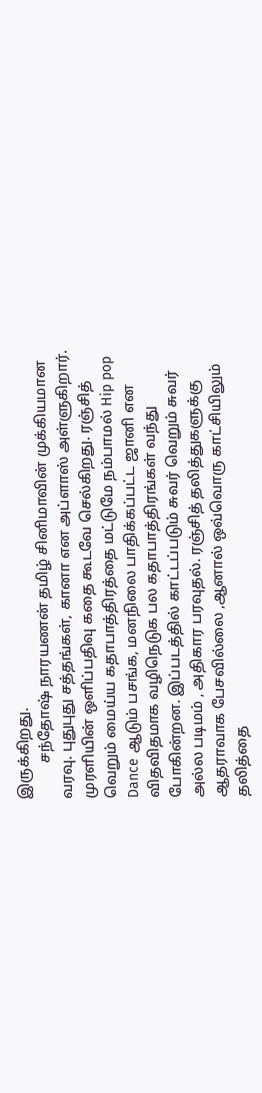இருக்கிறது.
          சந்தோஷ் நாரயணன் தமிழ் சினிமாவின் முக்கியமான வரவு. புதுபுது சத்தங்கள், கானா என அப்ளாஸ் அள்ளுகிறார். முரளியின் ஒளிப்பதிவு கதை கூடவே செல்கிறது. ரஞ்சித் வெறும் மைய்ய கதாபாத்திரத்தை மட்டுமே நம்பாமல் Hip pop Dance ஆடும் பசங்க, மனநிலை பாதிக்கப்பட்ட ஜானி என விதவிதமாக வழிநெடுக பல கதாபாத்திரங்கள் வந்து போகின்றன. இப்படத்தில் காட்டப்படும் சுவர் வெறும் சுவர் அல்ல படிமம் , அதிகார பரவுதல். ரஞ்சித் தலித்துகளுக்கு ஆதராவாக பேசவில்லை ,ஆனால் ஒவ்வொரு காட்சியிலும் தலித்தை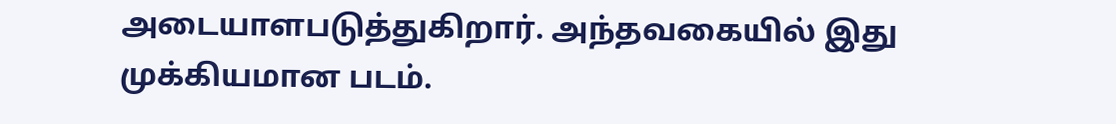அடையாளபடுத்துகிறார். அந்தவகையில் இது முக்கியமான படம்.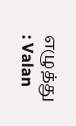எழுத்து : Valan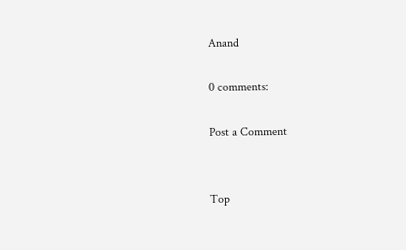Anand

0 comments:

Post a Comment


Top